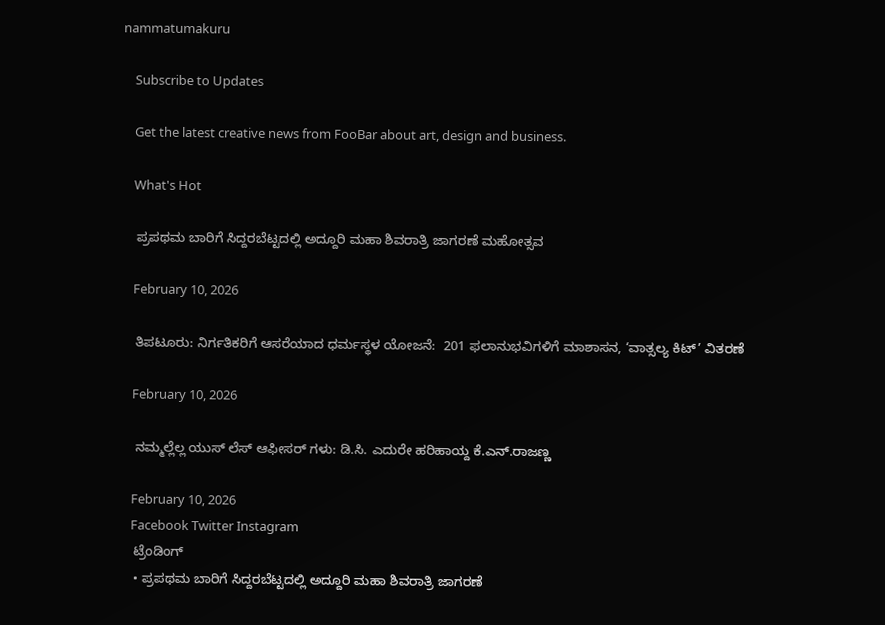nammatumakuru

    Subscribe to Updates

    Get the latest creative news from FooBar about art, design and business.

    What's Hot

    ಪ್ರಪಥಮ ಬಾರಿಗೆ ಸಿದ್ದರಬೆಟ್ಟದಲ್ಲಿ ಅದ್ದೂರಿ ಮಹಾ ಶಿವರಾತ್ರಿ ಜಾಗರಣೆ ಮಹೋತ್ಸವ

    February 10, 2026

    ತಿಪಟೂರು: ನಿರ್ಗತಿಕರಿಗೆ ಆಸರೆಯಾದ ಧರ್ಮಸ್ಥಳ ಯೋಜನೆ:  201 ಫಲಾನುಭವಿಗಳಿಗೆ ಮಾಶಾಸನ, ‘ವಾತ್ಸಲ್ಯ ಕಿಟ್’ ವಿತರಣೆ

    February 10, 2026

    ನಮ್ಮಲ್ಲೆಲ್ಲ ಯುಸ್ ಲೆಸ್ ಆಫೀಸರ್ ಗಳು: ಡಿ.ಸಿ. ಎದುರೇ ಹರಿಹಾಯ್ದ ಕೆ.ಎನ್.ರಾಜಣ್ಣ

    February 10, 2026
    Facebook Twitter Instagram
    ಟ್ರೆಂಡಿಂಗ್
    • ಪ್ರಪಥಮ ಬಾರಿಗೆ ಸಿದ್ದರಬೆಟ್ಟದಲ್ಲಿ ಅದ್ದೂರಿ ಮಹಾ ಶಿವರಾತ್ರಿ ಜಾಗರಣೆ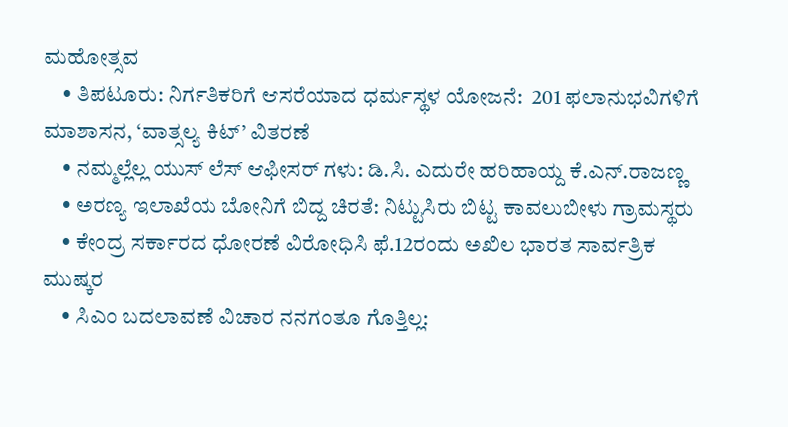ಮಹೋತ್ಸವ
    • ತಿಪಟೂರು: ನಿರ್ಗತಿಕರಿಗೆ ಆಸರೆಯಾದ ಧರ್ಮಸ್ಥಳ ಯೋಜನೆ:  201 ಫಲಾನುಭವಿಗಳಿಗೆ ಮಾಶಾಸನ, ‘ವಾತ್ಸಲ್ಯ ಕಿಟ್’ ವಿತರಣೆ
    • ನಮ್ಮಲ್ಲೆಲ್ಲ ಯುಸ್ ಲೆಸ್ ಆಫೀಸರ್ ಗಳು: ಡಿ.ಸಿ. ಎದುರೇ ಹರಿಹಾಯ್ದ ಕೆ.ಎನ್.ರಾಜಣ್ಣ
    • ಅರಣ್ಯ ಇಲಾಖೆಯ ಬೋನಿಗೆ ಬಿದ್ದ ಚಿರತೆ: ನಿಟ್ಟುಸಿರು ಬಿಟ್ಟ ಕಾವಲುಬೀಳು ಗ್ರಾಮಸ್ಥರು
    • ಕೇಂದ್ರ ಸರ್ಕಾರದ ಧೋರಣೆ ವಿರೋಧಿಸಿ ಫೆ.12ರಂದು ಅಖಿಲ ಭಾರತ ಸಾರ್ವತ್ರಿಕ ಮುಷ್ಕರ
    • ಸಿಎಂ ಬದಲಾವಣೆ ವಿಚಾರ ನನಗಂತೂ ಗೊತ್ತಿಲ್ಲ: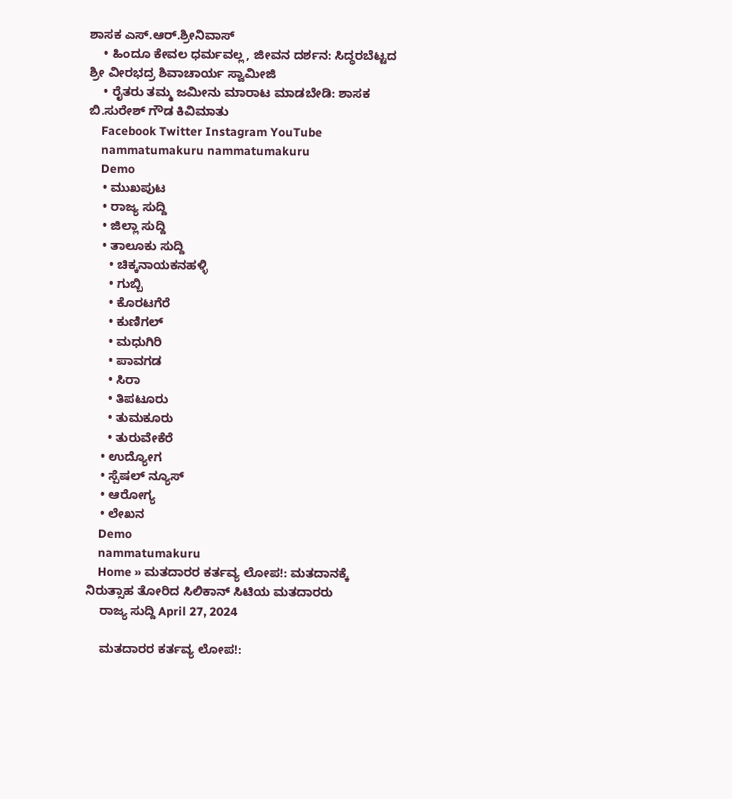ಶಾಸಕ ಎಸ್.ಆರ್.ಶ್ರೀನಿವಾಸ್
    • ಹಿಂದೂ ಕೇವಲ ಧರ್ಮವಲ್ಲ, ಜೀವನ ದರ್ಶನ: ಸಿದ್ಧರಬೆಟ್ಟದ ಶ್ರೀ ವೀರಭದ್ರ ಶಿವಾಚಾರ್ಯ ಸ್ವಾಮೀಜಿ
    • ರೈತರು ತಮ್ಮ ಜಮೀನು ಮಾರಾಟ ಮಾಡಬೇಡಿ: ಶಾಸಕ ಬಿ.ಸುರೇಶ್ ಗೌಡ ಕಿವಿಮಾತು
    Facebook Twitter Instagram YouTube
    nammatumakuru nammatumakuru
    Demo
    • ಮುಖಪುಟ
    • ರಾಜ್ಯ ಸುದ್ದಿ
    • ಜಿಲ್ಲಾ ಸುದ್ದಿ
    • ತಾಲೂಕು ಸುದ್ದಿ
      • ಚಿಕ್ಕನಾಯಕನಹಳ್ಳಿ
      • ಗುಬ್ಬಿ
      • ಕೊರಟಗೆರೆ
      • ಕುಣಿಗಲ್
      • ಮಧುಗಿರಿ
      • ಪಾವಗಡ
      • ಸಿರಾ
      • ತಿಪಟೂರು
      • ತುಮಕೂರು
      • ತುರುವೇಕೆರೆ
    • ಉದ್ಯೋಗ
    • ಸ್ಪೆಷಲ್ ನ್ಯೂಸ್
    • ಆರೋಗ್ಯ
    • ಲೇಖನ
    Demo
    nammatumakuru
    Home » ಮತದಾರರ ಕರ್ತವ್ಯ ಲೋಪ!: ಮತದಾನಕ್ಕೆ ನಿರುತ್ಸಾಹ ತೋರಿದ ಸಿಲಿಕಾನ್ ಸಿಟಿಯ ಮತದಾರರು
    ರಾಜ್ಯ ಸುದ್ದಿ April 27, 2024

    ಮತದಾರರ ಕರ್ತವ್ಯ ಲೋಪ!: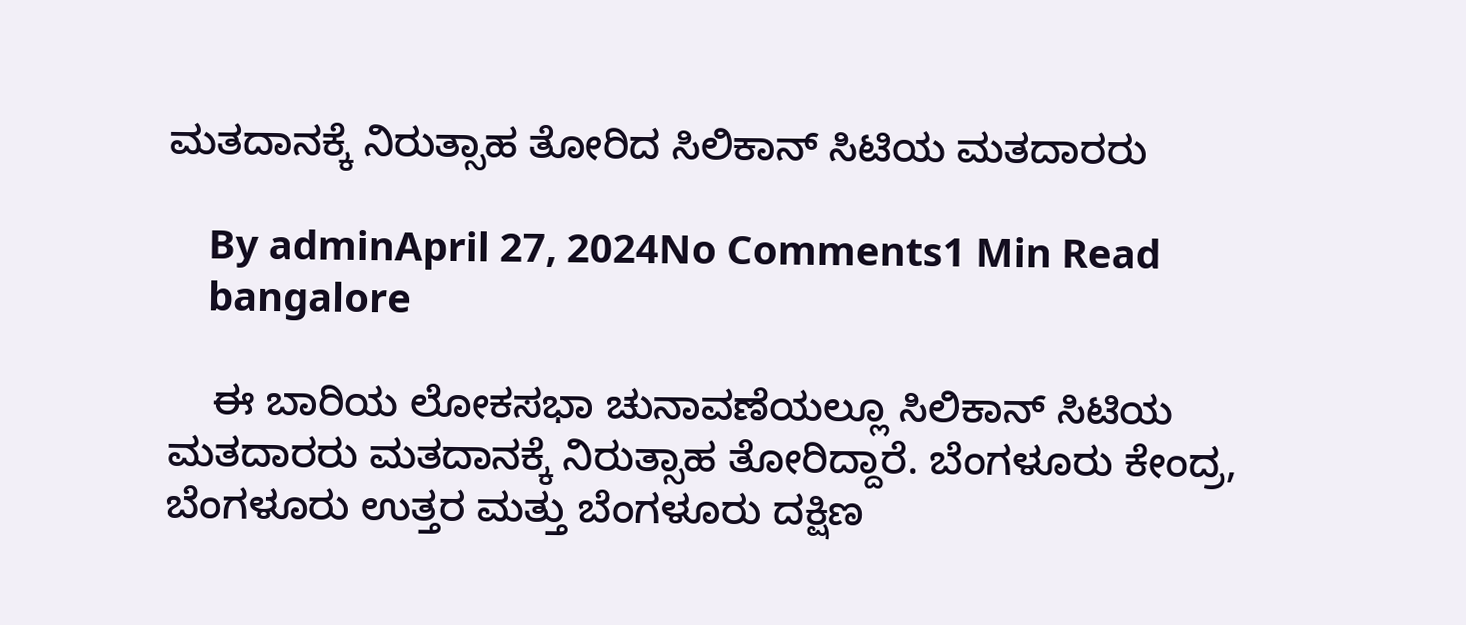ಮತದಾನಕ್ಕೆ ನಿರುತ್ಸಾಹ ತೋರಿದ ಸಿಲಿಕಾನ್ ಸಿಟಿಯ ಮತದಾರರು

    By adminApril 27, 2024No Comments1 Min Read
    bangalore

    ಈ ಬಾರಿಯ ಲೋಕಸಭಾ ಚುನಾವಣೆಯಲ್ಲೂ ಸಿಲಿಕಾನ್ ಸಿಟಿಯ ಮತದಾರರು ಮತದಾನಕ್ಕೆ ನಿರುತ್ಸಾಹ ತೋರಿದ್ದಾರೆ. ಬೆಂಗಳೂರು ಕೇಂದ್ರ, ಬೆಂಗಳೂರು ಉತ್ತರ ಮತ್ತು ಬೆಂಗಳೂರು ದಕ್ಷಿಣ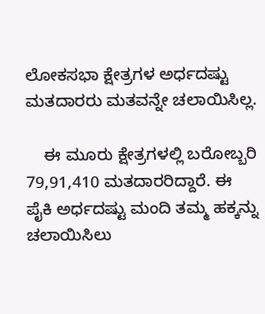ಲೋಕಸಭಾ ಕ್ಷೇತ್ರಗಳ ಅರ್ಧದಷ್ಟು ಮತದಾರರು ಮತವನ್ನೇ ಚಲಾಯಿಸಿಲ್ಲ.

    ಈ ಮೂರು ಕ್ಷೇತ್ರಗಳಲ್ಲಿ ಬರೋಬ್ಬರಿ 79,91,410 ಮತದಾರರಿದ್ದಾರೆ. ಈ ಪೈಕಿ ಅರ್ಧದಷ್ಟು ಮಂದಿ ತಮ್ಮ ಹಕ್ಕನ್ನು ಚಲಾಯಿಸಿಲು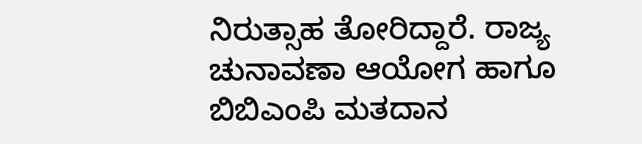ನಿರುತ್ಸಾಹ ತೋರಿದ್ದಾರೆ. ರಾಜ್ಯ ಚುನಾವಣಾ ಆಯೋಗ ಹಾಗೂ ಬಿಬಿಎಂಪಿ ಮತದಾನ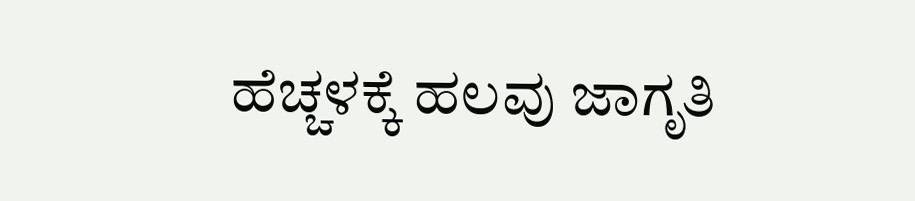ಹೆಚ್ಚಳಕ್ಕೆ ಹಲವು ಜಾಗೃತಿ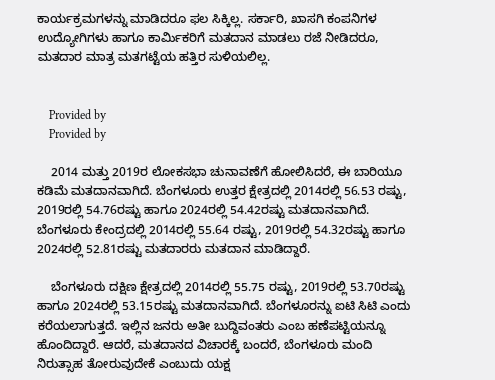ಕಾರ್ಯಕ್ರಮಗಳನ್ನು ಮಾಡಿದರೂ ಫಲ ಸಿಕ್ಕಿಲ್ಲ. ಸರ್ಕಾರಿ, ಖಾಸಗಿ ಕಂಪನಿಗಳ ಉದ್ಯೋಗಿಗಳು ಹಾಗೂ ಕಾರ್ಮಿಕರಿಗೆ ಮತದಾನ ಮಾಡಲು ರಜೆ ನೀಡಿದರೂ, ಮತದಾರ ಮಾತ್ರ ಮತಗಟ್ಟೆಯ ಹತ್ತಿರ ಸುಳಿಯಲಿಲ್ಲ.


    Provided by
    Provided by

    2014 ಮತ್ತು 2019ರ ಲೋಕಸಭಾ ಚುನಾವಣೆಗೆ ಹೋಲಿಸಿದರೆ, ಈ ಬಾರಿಯೂ ಕಡಿಮೆ ಮತದಾನವಾಗಿದೆ. ಬೆಂಗಳೂರು ಉತ್ತರ ಕ್ಷೇತ್ರದಲ್ಲಿ 2014ರಲ್ಲಿ 56.53 ರಷ್ಟು, 2019ರಲ್ಲಿ 54.76ರಷ್ಟು ಹಾಗೂ 2024ರಲ್ಲಿ 54.42ರಷ್ಟು ಮತದಾನವಾಗಿದೆ. ಬೆಂಗಳೂರು ಕೇಂದ್ರದಲ್ಲಿ 2014ರಲ್ಲಿ 55.64 ರಷ್ಟು, 2019ರಲ್ಲಿ 54.32ರಷ್ಟು ಹಾಗೂ 2024ರಲ್ಲಿ 52.81ರಷ್ಟು ಮತದಾರರು ಮತದಾನ ಮಾಡಿದ್ದಾರೆ.

    ಬೆಂಗಳೂರು ದಕ್ಷಿಣ ಕ್ಷೇತ್ರದಲ್ಲಿ 2014ರಲ್ಲಿ 55.75 ರಷ್ಟು, 2019ರಲ್ಲಿ 53.70ರಷ್ಟು ಹಾಗೂ 2024ರಲ್ಲಿ 53.15ರಷ್ಟು ಮತದಾನವಾಗಿದೆ. ಬೆಂಗಳೂರನ್ನು ಐಟಿ ಸಿಟಿ ಎಂದು ಕರೆಯಲಾಗುತ್ತದೆ. ಇಲ್ಲಿನ ಜನರು ಅತೀ ಬುದ್ದಿವಂತರು ಎಂಬ ಹಣೆಪಟ್ಟಿಯನ್ನೂ ಹೊಂದಿದ್ದಾರೆ. ಆದರೆ, ಮತದಾನದ ವಿಚಾರಕ್ಕೆ ಬಂದರೆ, ಬೆಂಗಳೂರು ಮಂದಿ ನಿರುತ್ಸಾಹ ತೋರುವುದೇಕೆ ಎಂಬುದು ಯಕ್ಷ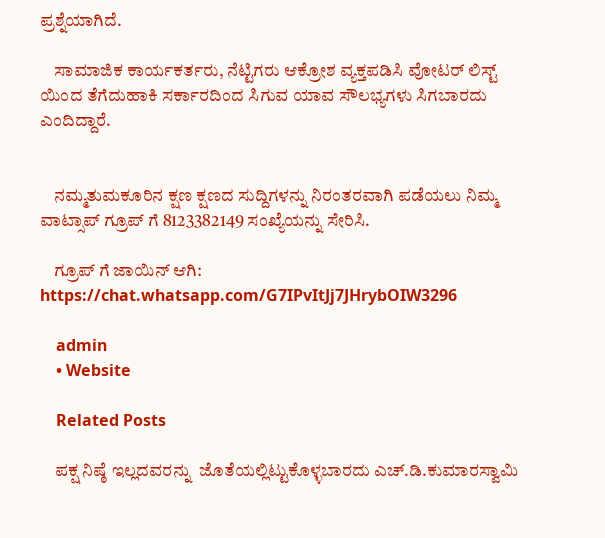ಪ್ರಶ್ನೆಯಾಗಿದೆ.

    ಸಾಮಾಜಿಕ ಕಾರ್ಯಕರ್ತರು, ನೆಟ್ಟಿಗರು ಆಕ್ರೋಶ ವ್ಯಕ್ತಪಡಿಸಿ ವೋಟರ್ ಲಿಸ್ಟ್ ಯಿಂದ ತೆಗೆದುಹಾಕಿ ಸರ್ಕಾರದಿಂದ ಸಿಗುವ ಯಾವ ಸೌಲಭ್ಯಗಳು ಸಿಗಬಾರದು ಎಂದಿದ್ದಾರೆ.


    ನಮ್ಮತುಮಕೂರಿನ ಕ್ಷಣ ಕ್ಷಣದ ಸುದ್ದಿಗಳನ್ನು ನಿರಂತರವಾಗಿ ಪಡೆಯಲು ನಿಮ್ಮ ವಾಟ್ಸಾಪ್ ಗ್ರೂಪ್ ಗೆ 8123382149 ಸಂಖ್ಯೆಯನ್ನು ಸೇರಿಸಿ.

    ಗ್ರೂಪ್ ಗೆ ಜಾಯಿನ್ ಆಗಿ: https://chat.whatsapp.com/G7IPvItJj7JHrybOIW3296

    admin
    • Website

    Related Posts

    ಪಕ್ಷ ನಿಷ್ಠೆ ಇಲ್ಲದವರನ್ನು  ಜೊತೆಯಲ್ಲಿಟ್ಟುಕೊಳ್ಳಬಾರದು ಎಚ್.ಡಿ.ಕುಮಾರಸ್ವಾಮಿ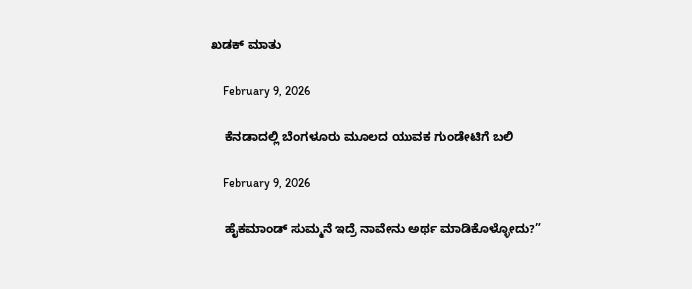ಖಡಕ್ ಮಾತು

    February 9, 2026

    ಕೆನಡಾದಲ್ಲಿ ಬೆಂಗಳೂರು ಮೂಲದ ಯುವಕ ಗುಂಡೇಟಿಗೆ ಬಲಿ

    February 9, 2026

    ಹೈಕಮಾಂಡ್ ಸುಮ್ಮನೆ ಇದ್ರೆ ನಾವೇನು ಅರ್ಥ ಮಾಡಿಕೊಳ್ಳೋದು?”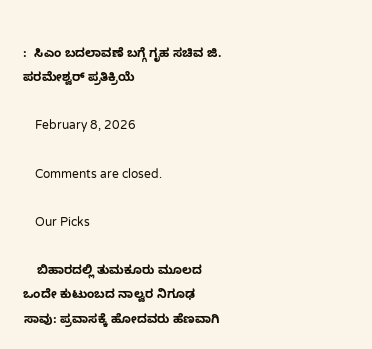:  ಸಿಎಂ ಬದಲಾವಣೆ ಬಗ್ಗೆ ಗೃಹ ಸಚಿವ ಜಿ. ಪರಮೇಶ್ವರ್ ಪ್ರತಿಕ್ರಿಯೆ

    February 8, 2026

    Comments are closed.

    Our Picks

    ಬಿಹಾರದಲ್ಲಿ ತುಮಕೂರು ಮೂಲದ ಒಂದೇ ಕುಟುಂಬದ ನಾಲ್ವರ ನಿಗೂಢ ಸಾವು: ಪ್ರವಾಸಕ್ಕೆ ಹೋದವರು ಹೆಣವಾಗಿ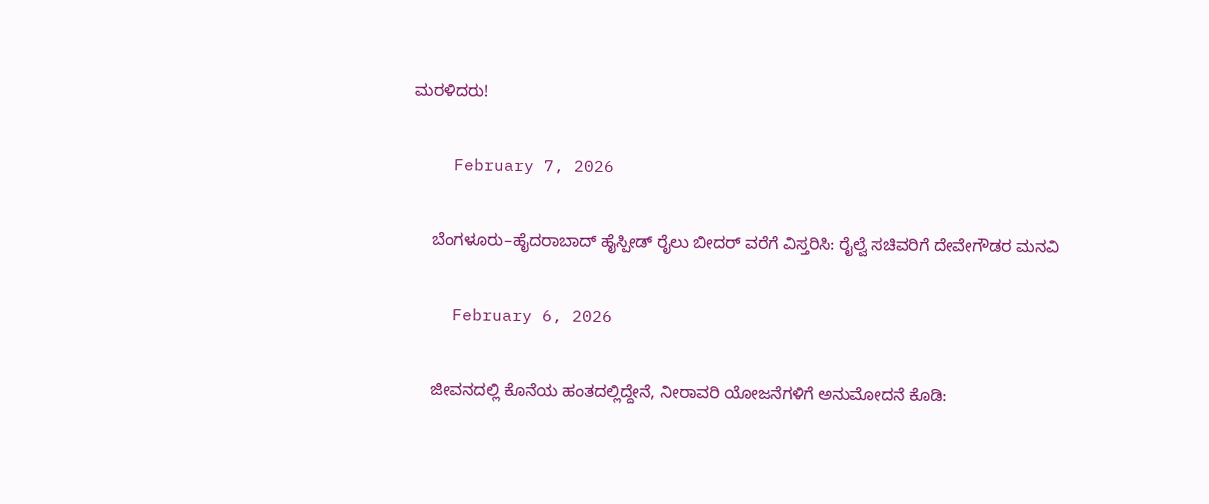ಮರಳಿದರು!

    February 7, 2026

    ಬೆಂಗಳೂರು–ಹೈದರಾಬಾದ್ ಹೈಸ್ಪೀಡ್ ರೈಲು ಬೀದರ್ ವರೆಗೆ ವಿಸ್ತರಿಸಿ: ರೈಲ್ವೆ ಸಚಿವರಿಗೆ ದೇವೇಗೌಡರ ಮನವಿ

    February 6, 2026

    ಜೀವನದಲ್ಲಿ ಕೊನೆಯ ಹಂತದಲ್ಲಿದ್ದೇನೆ, ನೀರಾವರಿ ಯೋಜನೆಗಳಿಗೆ ಅನುಮೋದನೆ ಕೊಡಿ: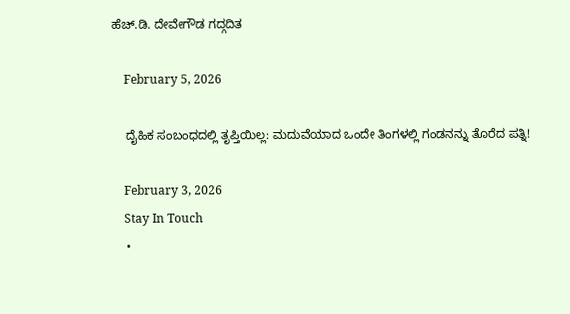ಹೆಚ್.ಡಿ. ದೇವೇಗೌಡ ಗದ್ಗದಿತ

    February 5, 2026

    ದೈಹಿಕ ಸಂಬಂಧದಲ್ಲಿ ತೃಪ್ತಿಯಿಲ್ಲ: ಮದುವೆಯಾದ ಒಂದೇ ತಿಂಗಳಲ್ಲಿ ಗಂಡನನ್ನು ತೊರೆದ ಪತ್ನಿ!

    February 3, 2026
    Stay In Touch
    •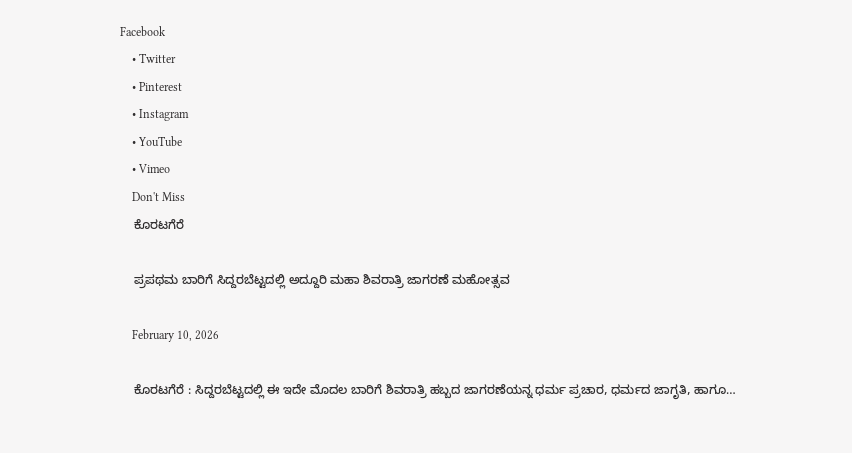Facebook
    • Twitter
    • Pinterest
    • Instagram
    • YouTube
    • Vimeo
    Don't Miss
    ಕೊರಟಗೆರೆ

    ಪ್ರಪಥಮ ಬಾರಿಗೆ ಸಿದ್ದರಬೆಟ್ಟದಲ್ಲಿ ಅದ್ದೂರಿ ಮಹಾ ಶಿವರಾತ್ರಿ ಜಾಗರಣೆ ಮಹೋತ್ಸವ

    February 10, 2026

    ಕೊರಟಗೆರೆ : ಸಿದ್ದರಬೆಟ್ಟದಲ್ಲಿ ಈ ಇದೇ ಮೊದಲ ಬಾರಿಗೆ ಶಿವರಾತ್ರಿ ಹಬ್ಬದ ಜಾಗರಣೆಯನ್ನ ಧರ್ಮ ಪ್ರಚಾರ, ಧರ್ಮದ ಜಾಗೃತಿ, ಹಾಗೂ…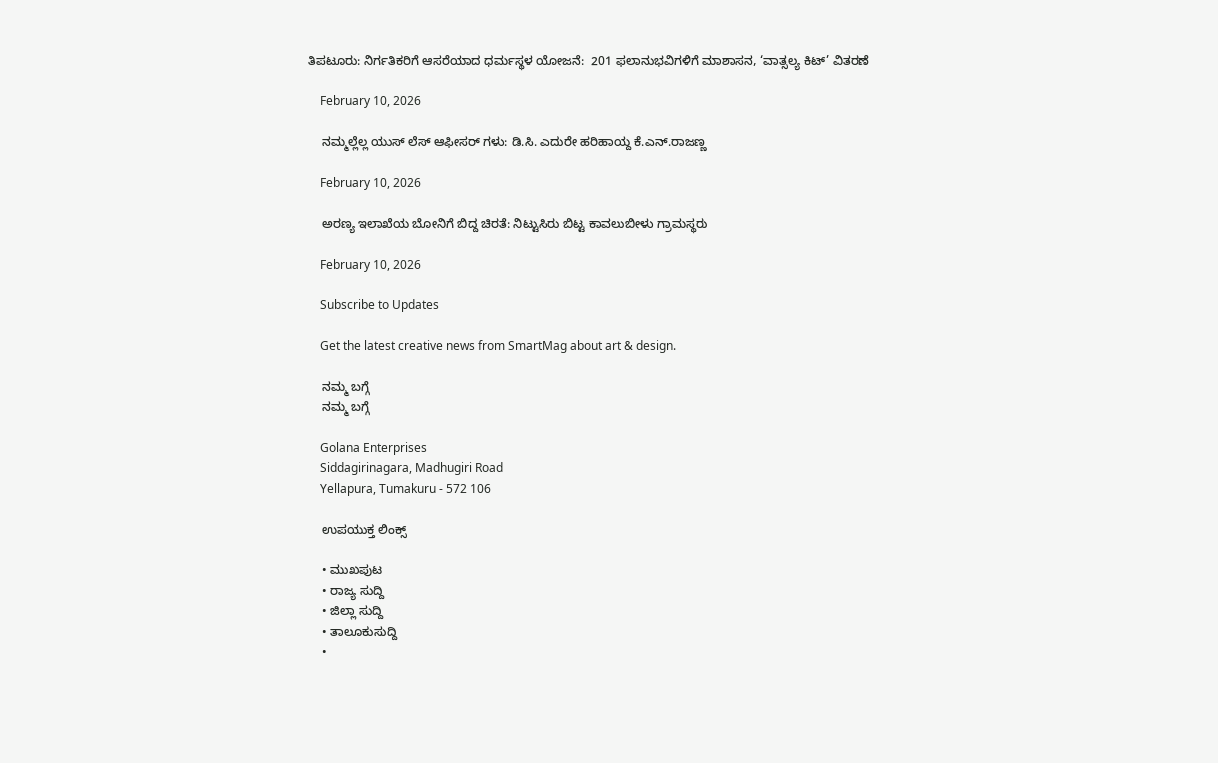ತಿಪಟೂರು: ನಿರ್ಗತಿಕರಿಗೆ ಆಸರೆಯಾದ ಧರ್ಮಸ್ಥಳ ಯೋಜನೆ:  201 ಫಲಾನುಭವಿಗಳಿಗೆ ಮಾಶಾಸನ, ‘ವಾತ್ಸಲ್ಯ ಕಿಟ್’ ವಿತರಣೆ

    February 10, 2026

    ನಮ್ಮಲ್ಲೆಲ್ಲ ಯುಸ್ ಲೆಸ್ ಆಫೀಸರ್ ಗಳು: ಡಿ.ಸಿ. ಎದುರೇ ಹರಿಹಾಯ್ದ ಕೆ.ಎನ್.ರಾಜಣ್ಣ

    February 10, 2026

    ಅರಣ್ಯ ಇಲಾಖೆಯ ಬೋನಿಗೆ ಬಿದ್ದ ಚಿರತೆ: ನಿಟ್ಟುಸಿರು ಬಿಟ್ಟ ಕಾವಲುಬೀಳು ಗ್ರಾಮಸ್ಥರು

    February 10, 2026

    Subscribe to Updates

    Get the latest creative news from SmartMag about art & design.

    ನಮ್ಮ ಬಗ್ಗೆ
    ನಮ್ಮ ಬಗ್ಗೆ

    Golana Enterprises
    Siddagirinagara, Madhugiri Road
    Yellapura, Tumakuru - 572 106

    ಉಪಯುಕ್ತ ಲಿಂಕ್ಸ್

    • ಮುಖಪುಟ
    • ರಾಜ್ಯ ಸುದ್ದಿ
    • ಜಿಲ್ಲಾ ಸುದ್ದಿ
    • ತಾಲೂಕುಸುದ್ದಿ
    •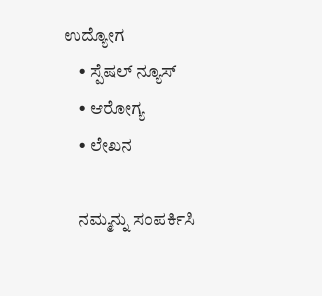ಉದ್ಯೋಗ
    • ಸ್ಪೆಷಲ್ ನ್ಯೂಸ್
    • ಆರೋಗ್ಯ
    • ಲೇಖನ

    ನಮ್ಮನ್ನು ಸಂಪರ್ಕಿಸಿ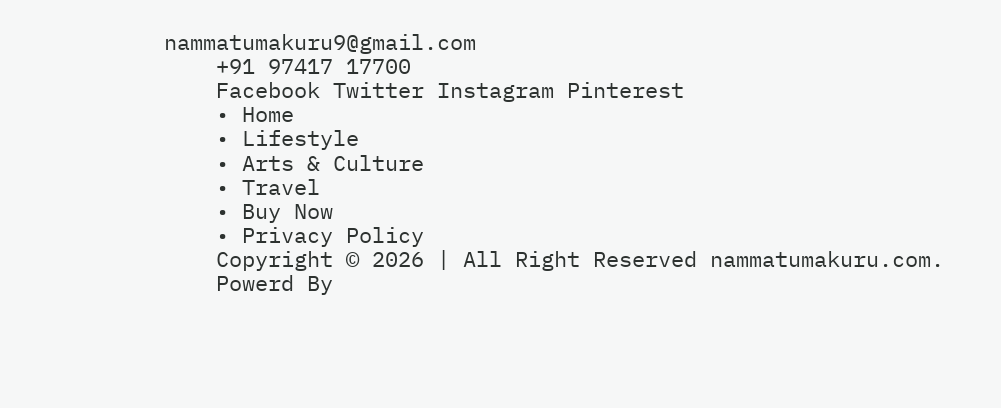nammatumakuru9@gmail.com
    +91 97417 17700
    Facebook Twitter Instagram Pinterest
    • Home
    • Lifestyle
    • Arts & Culture
    • Travel
    • Buy Now
    • Privacy Policy
    Copyright © 2026 | All Right Reserved nammatumakuru.com.
    Powerd By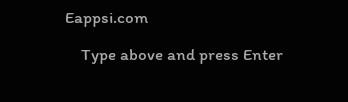Eappsi.com

    Type above and press Enter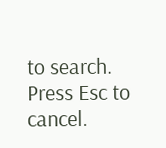to search. Press Esc to cancel.